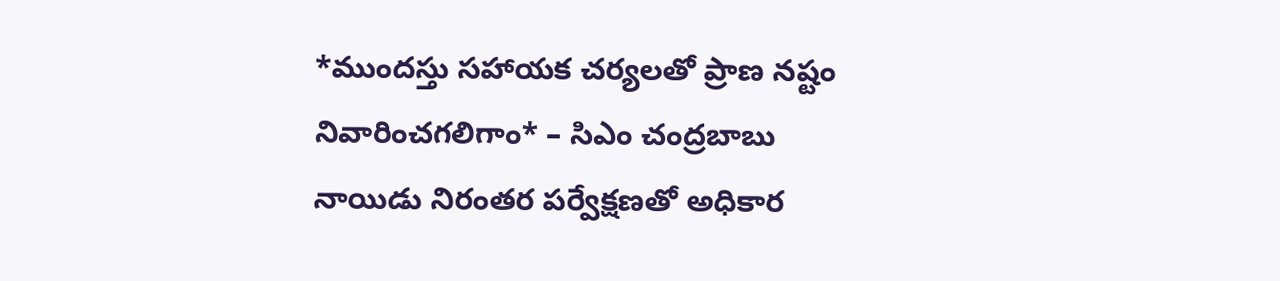*ముందస్తు సహాయక చర్యలతో ప్రాణ నష్టం నివారించగలిగాం* – సిఎం చంద్రబాబు నాయిడు నిరంతర పర్వేక్షణతో అధికార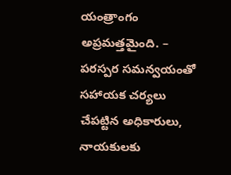యంత్రాంగం అప్రమత్తమైంది. – పరస్పర సమన్వయంతో సహాయక చర్యలు చేపట్టిన అధికారులు, నాయకులకు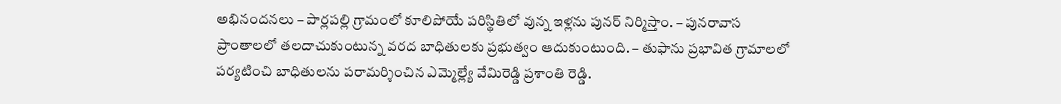అభినందనలు – పార్లపల్లి గ్రామంలో కూలిపోయే పరిస్థితిలో వున్న ఇళ్లను పునర్ నిర్మిస్తాం. – పునరావాస ప్రాంతాలలో తలదాచుకుంటున్న వరద బాధితులకు ప్రభుత్వం ఆదుకుంటుంది. – తుఫాను ప్రభావిత గ్రామాలలో పర్యటించి బాధితులను పరామర్శించిన ఎమ్మెల్ల్యే వేమిరెడ్డి ప్రశాంతి రెడ్డి.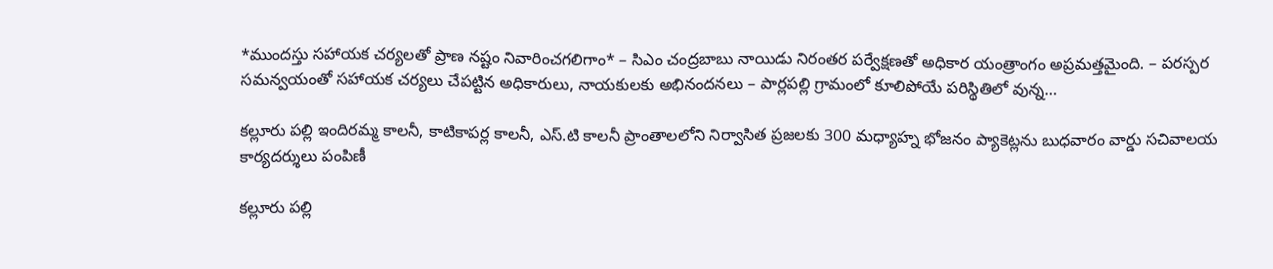*ముందస్తు సహాయక చర్యలతో ప్రాణ నష్టం నివారించగలిగాం* – సిఎం చంద్రబాబు నాయిడు నిరంతర పర్వేక్షణతో అధికార యంత్రాంగం అప్రమత్తమైంది. – పరస్పర సమన్వయంతో సహాయక చర్యలు చేపట్టిన అధికారులు, నాయకులకు అభినందనలు – పార్లపల్లి గ్రామంలో కూలిపోయే పరిస్థితిలో వున్న…

కల్లూరు పల్లి ఇందిరమ్మ కాలనీ, కాటికాపర్ల కాలనీ, ఎస్.టి కాలనీ ప్రాంతాలలోని నిర్వాసిత ప్రజలకు 300 మధ్యాహ్న భోజనం ప్యాకెట్లను బుధవారం వార్డు సచివాలయ కార్యదర్శులు పంపిణీ

కల్లూరు పల్లి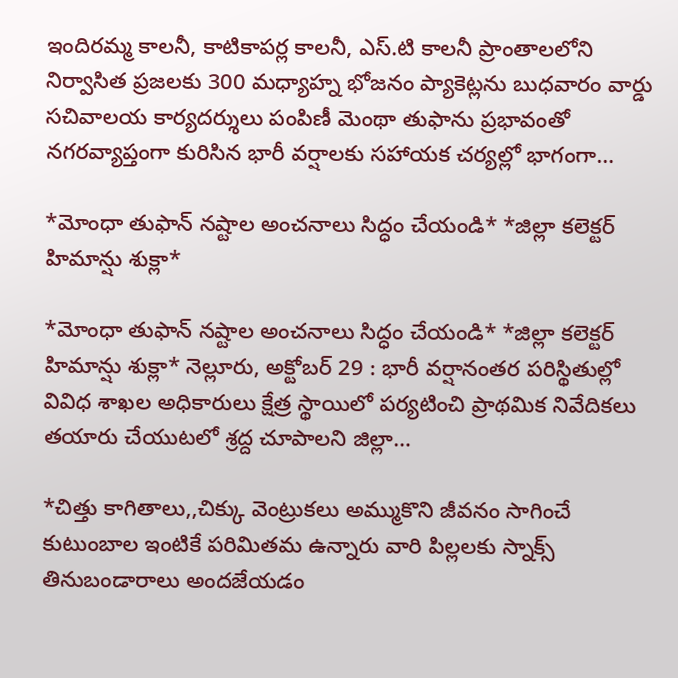ఇందిరమ్మ కాలనీ, కాటికాపర్ల కాలనీ, ఎస్.టి కాలనీ ప్రాంతాలలోని నిర్వాసిత ప్రజలకు 300 మధ్యాహ్న భోజనం ప్యాకెట్లను బుధవారం వార్డు సచివాలయ కార్యదర్శులు పంపిణీ మెంథా తుఫాను ప్రభావంతో నగరవ్యాప్తంగా కురిసిన భారీ వర్షాలకు సహాయక చర్యల్లో భాగంగా…

*మోంధా తుఫాన్ నష్టాల అంచనాలు సిద్ధం చేయండి* *జిల్లా కలెక్టర్ హిమాన్షు శుక్లా*

*మోంధా తుఫాన్ నష్టాల అంచనాలు సిద్ధం చేయండి* *జిల్లా కలెక్టర్ హిమాన్షు శుక్లా* నెల్లూరు, అక్టోబర్ 29 : భారీ వర్షానంతర పరిస్థితుల్లో వివిధ శాఖల అధికారులు క్షేత్ర స్థాయిలో పర్యటించి ప్రాథమిక నివేదికలు తయారు చేయుటలో శ్రద్ద చూపాలని జిల్లా…

*చిత్తు కాగితాలు,,చిక్కు వెంట్రుకలు అమ్ముకొని జీవనం సాగించే కుటుంబాల ఇంటికే పరిమితమ ఉన్నారు వారి పిల్లలకు స్నాక్స్ తినుబండారాలు అందజేయడం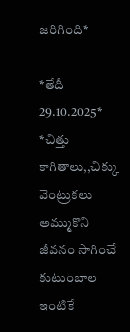జరిగింది*

*తేదీ 29.10.2025* *చిత్తు కాగితాలు,,చిక్కు వెంట్రుకలు అమ్ముకొని జీవనం సాగించే కుటుంబాల ఇంటికే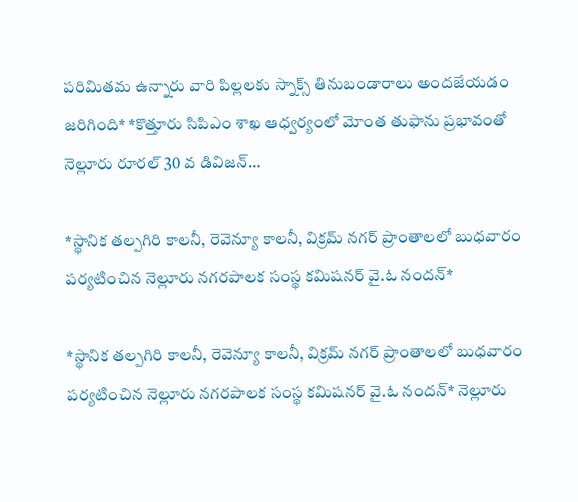పరిమితమ ఉన్నారు వారి పిల్లలకు స్నాక్స్ తినుబండారాలు అందజేయడం జరిగింది* *కొత్తూరు సిపిఎం శాఖ ఆధ్వర్యంలో మోంత తుఫాను ప్రభావంతో నెల్లూరు రూరల్ 30 వ డివిజన్…

*స్థానిక తల్పగిరి కాలనీ, రెవెన్యూ కాలనీ, విక్రమ్ నగర్ ప్రాంతాలలో బుధవారం పర్యటించిన నెల్లూరు నగరపాలక సంస్థ కమిషనర్ వై.ఓ నందన్*

*స్థానిక తల్పగిరి కాలనీ, రెవెన్యూ కాలనీ, విక్రమ్ నగర్ ప్రాంతాలలో బుధవారం పర్యటించిన నెల్లూరు నగరపాలక సంస్థ కమిషనర్ వై.ఓ నందన్* నెల్లూరు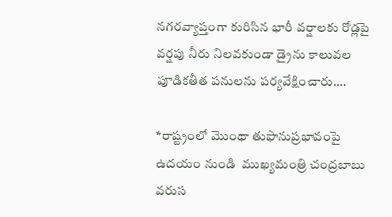నగరవ్యాప్తంగా కురిసిన భారీ వర్షాలకు రోడ్లపై వర్షపు నీరు నిలవకుండా డ్రైను కాలువల పూడికతీత పనులను పర్యవేక్షించారు.…

*రాష్ట్రంలో మొంథా తుఫానుప్రభావంపై ఉదయం నుండి  ముఖ్యమంత్రి చంద్రబాబు వరుస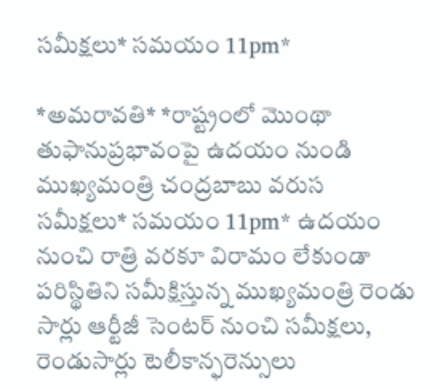సమీక్షలు* సమయం 11pm*

*అమరావతి* *రాష్ట్రంలో మొంథా తుఫానుప్రభావంపై ఉదయం నుండి ముఖ్యమంత్రి చంద్రబాబు వరుస సమీక్షలు* సమయం 11pm* ఉదయం నుంచి రాత్రి వరకూ విరామం లేకుండా పరిస్థితిని సమీక్షిస్తున్న ముఖ్యమంత్రి రెండు సార్లు ఆర్టీజీ సెంటర్ నుంచి సమీక్షలు, రెండుసార్లు టెలీకాన్ఫరెన్సులు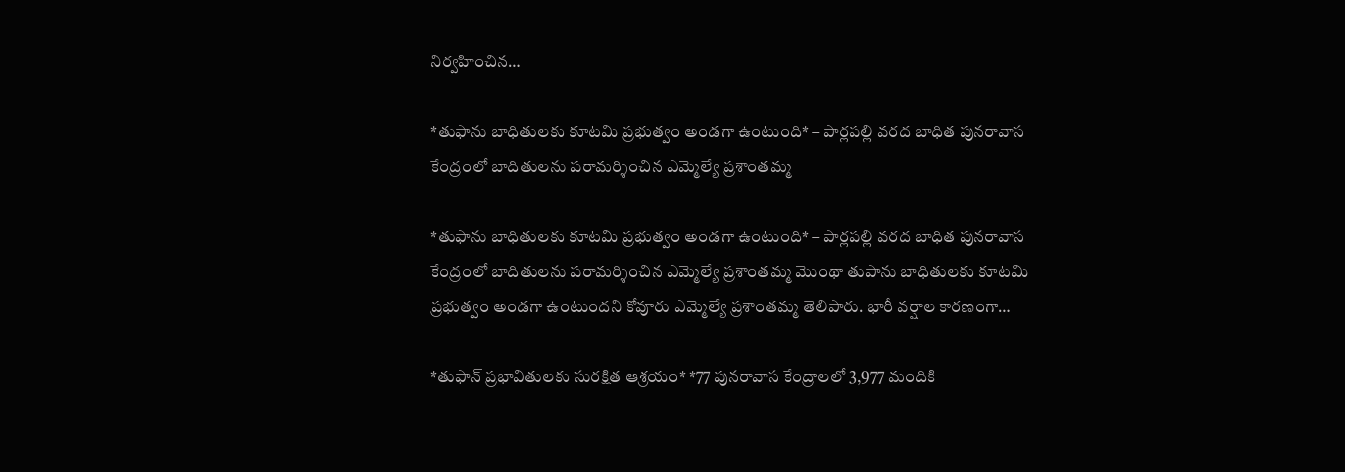నిర్వహించిన…

*తుఫాను బాధితులకు కూటమి ప్రభుత్వం అండగా ఉంటుంది* – పార్లపల్లి వరద బాధిత పునరావాస కేంద్రంలో బాదితులను పరామర్శించిన ఎమ్మెల్యే ప్రశాంతమ్మ

*తుఫాను బాధితులకు కూటమి ప్రభుత్వం అండగా ఉంటుంది* – పార్లపల్లి వరద బాధిత పునరావాస కేంద్రంలో బాదితులను పరామర్శించిన ఎమ్మెల్యే ప్రశాంతమ్మ మొంథా తుపాను బాధితులకు కూటమి ప్రభుత్వం అండగా ఉంటుందని కోవూరు ఎమ్మెల్యే ప్రశాంతమ్మ తెలిపారు. భారీ వర్షాల కారణంగా…

*తుఫాన్ ప్రభావితులకు సురక్షిత ఆశ్రయం* *77 పునరావాస కేంద్రాలలో 3,977 మందికి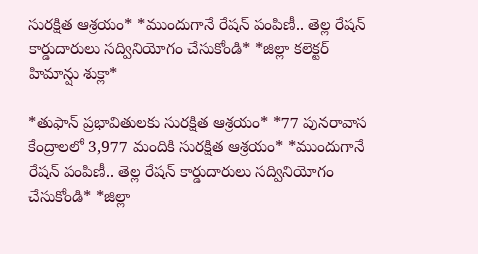సురక్షిత ఆశ్రయం* *ముందుగానే రేషన్ పంపిణీ.. తెల్ల రేషన్ కార్డుదారులు సద్వినియోగం చేసుకోండి* *జిల్లా కలెక్టర్ హిమాన్షు శుక్లా*

*తుఫాన్ ప్రభావితులకు సురక్షిత ఆశ్రయం* *77 పునరావాస కేంద్రాలలో 3,977 మందికి సురక్షిత ఆశ్రయం* *ముందుగానే రేషన్ పంపిణీ.. తెల్ల రేషన్ కార్డుదారులు సద్వినియోగం చేసుకోండి* *జిల్లా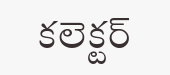కలెక్టర్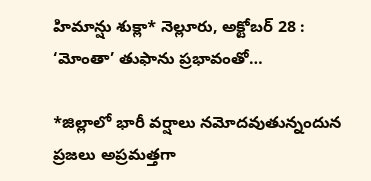హిమాన్షు శుక్లా* నెల్లూరు, అక్టోబర్ 28 : ‘మోంతా’ తుఫాను ప్రభావంతో…

*జిల్లాలో భారీ వర్షాలు నమోదవుతున్నందున ప్రజలు అప్రమత్తగా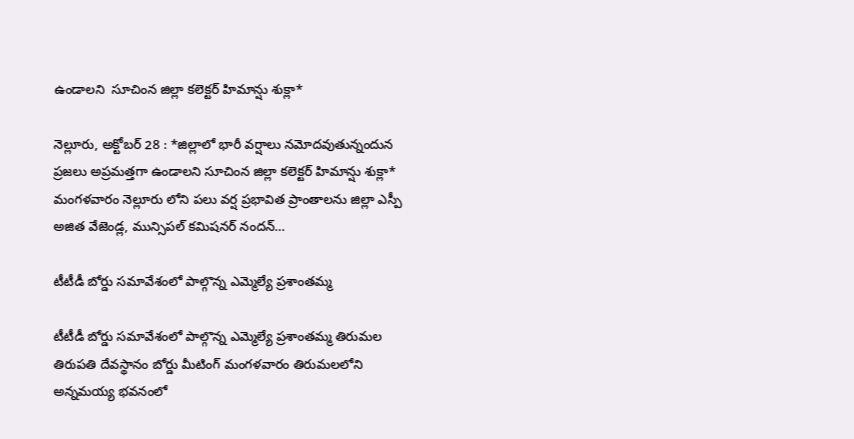ఉండాలని  సూచింన జిల్లా కలెక్టర్ హిమాన్షు శుక్లా*

నెల్లూరు, అక్టోబర్ 28 : *జిల్లాలో భారీ వర్షాలు నమోదవుతున్నందున ప్రజలు అప్రమత్తగా ఉండాలని సూచింన జిల్లా కలెక్టర్ హిమాన్షు శుక్లా* మంగళవారం నెల్లూరు లోని పలు వర్ష ప్రభావిత ప్రాంతాలను జిల్లా ఎస్పీ అజిత వేజెండ్ల, మున్సిపల్ కమిషనర్ నందన్…

టీటీడీ బోర్డు సమావేశంలో పాల్గొన్న ఎమ్మెల్యే ప్రశాంతమ్మ

టీటీడీ బోర్డు సమావేశంలో పాల్గొన్న ఎమ్మెల్యే ప్రశాంతమ్మ తిరుమల తిరుపతి దేవస్థానం బోర్డు మీటింగ్ మంగళవారం తిరుమలలోని అన్నమయ్య భవనంలో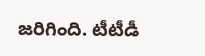జరిగింది. టీటీడీ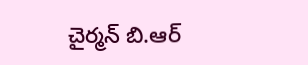చైర్మన్ బి.ఆర్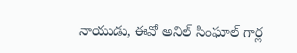నాయుడు, ఈవో అనిల్ సింఘాల్ గార్ల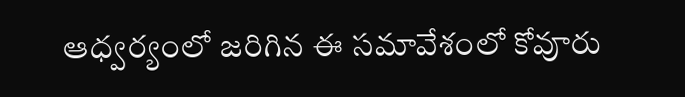ఆధ్వర్యంలో జరిగిన ఈ సమావేశంలో కోవూరు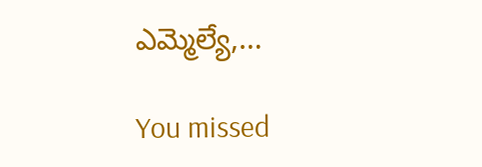ఎమ్మెల్యే,…

You missed